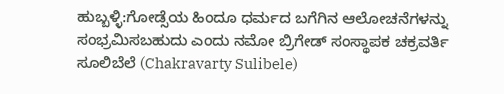ಹುಬ್ಬಳ್ಳಿ:ಗೋಡ್ಸೆಯ ಹಿಂದೂ ಧರ್ಮದ ಬಗೆಗಿನ ಆಲೋಚನೆಗಳನ್ನು ಸಂಭ್ರಮಿಸಬಹುದು ಎಂದು ನಮೋ ಬ್ರಿಗೇಡ್ ಸಂಸ್ಥಾಪಕ ಚಕ್ರವರ್ತಿ ಸೂಲಿಬೆಲೆ (Chakravarty Sulibele)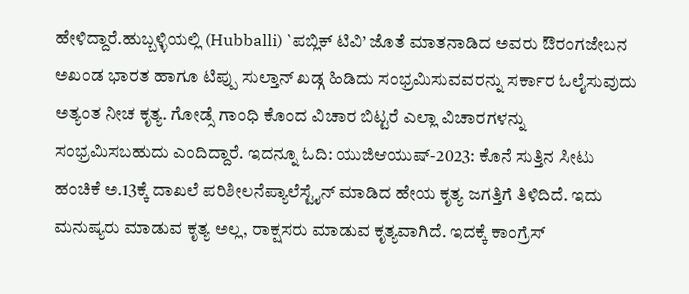ಹೇಳಿದ್ದಾರೆ.ಹುಬ್ಬಳ್ಳಿಯಲ್ಲಿ (Hubballi) `ಪಬ್ಲಿಕ್ ಟಿವಿ’ ಜೊತೆ ಮಾತನಾಡಿದ ಅವರು ಔರಂಗಜೇಬನ ಅಖಂಡ ಭಾರತ ಹಾಗೂ ಟಿಪ್ಪು ಸುಲ್ತಾನ್ ಖಡ್ಗ ಹಿಡಿದು ಸಂಭ್ರಮಿಸುವವರನ್ನು ಸರ್ಕಾರ ಓಲೈಸುವುದು ಅತ್ಯಂತ ನೀಚ ಕೃತ್ಯ. ಗೋಡ್ಸೆ ಗಾಂಧಿ ಕೊಂದ ವಿಚಾರ ಬಿಟ್ಟರೆ ಎಲ್ಲಾ ವಿಚಾರಗಳನ್ನು ಸಂಭ್ರಮಿಸಬಹುದು ಎಂದಿದ್ದಾರೆ. ಇದನ್ನೂ ಓದಿ: ಯುಜಿಆಯುಷ್-2023: ಕೊನೆ ಸುತ್ತಿನ ಸೀಟು ಹಂಚಿಕೆ ಅ.13ಕ್ಕೆ ದಾಖಲೆ ಪರಿಶೀಲನೆಪ್ಯಾಲೆಸ್ಟೈನ್ ಮಾಡಿದ ಹೇಯ ಕೃತ್ಯ ಜಗತ್ತಿಗೆ ತಿಳಿದಿದೆ. ಇದು ಮನುಷ್ಯರು ಮಾಡುವ ಕೃತ್ಯ ಅಲ್ಲ, ರಾಕ್ಷಸರು ಮಾಡುವ ಕೃತ್ಯವಾಗಿದೆ. ಇದಕ್ಕೆ ಕಾಂಗ್ರೆಸ್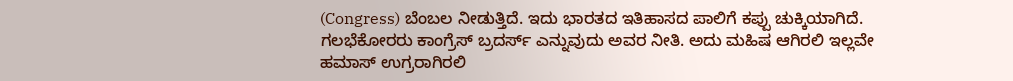(Congress) ಬೆಂಬಲ ನೀಡುತ್ತಿದೆ. ಇದು ಭಾರತದ ಇತಿಹಾಸದ ಪಾಲಿಗೆ ಕಪ್ಪು ಚುಕ್ಕಿಯಾಗಿದೆ. ಗಲಭೆಕೋರರು ಕಾಂಗ್ರೆಸ್ ಬ್ರದರ್ಸ್ ಎನ್ನುವುದು ಅವರ ನೀತಿ. ಅದು ಮಹಿಷ ಆಗಿರಲಿ ಇಲ್ಲವೇ ಹಮಾಸ್ ಉಗ್ರರಾಗಿರಲಿ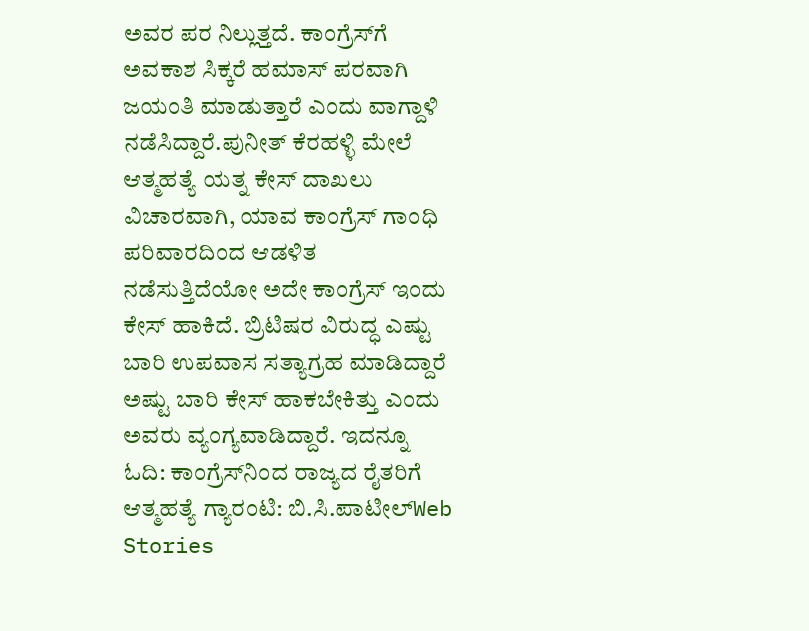ಅವರ ಪರ ನಿಲ್ಲುತ್ತದೆ. ಕಾಂಗ್ರೆಸ್‍ಗೆ ಅವಕಾಶ ಸಿಕ್ಕರೆ ಹಮಾಸ್ ಪರವಾಗಿ ಜಯಂತಿ ಮಾಡುತ್ತಾರೆ ಎಂದು ವಾಗ್ದಾಳಿ ನಡೆಸಿದ್ದಾರೆ.ಪುನೀತ್ ಕೆರಹಳ್ಳಿ ಮೇಲೆ ಆತ್ಮಹತ್ಯೆ ಯತ್ನ ಕೇಸ್ ದಾಖಲು ವಿಚಾರವಾಗಿ, ಯಾವ ಕಾಂಗ್ರೆಸ್ ಗಾಂಧಿ ಪರಿವಾರದಿಂದ ಆಡಳಿತ ನಡೆಸುತ್ತಿದೆಯೋ ಅದೇ ಕಾಂಗ್ರೆಸ್ ಇಂದು ಕೇಸ್ ಹಾಕಿದೆ. ಬ್ರಿಟಿಷರ ವಿರುದ್ಧ ಎಷ್ಟು ಬಾರಿ ಉಪವಾಸ ಸತ್ಯಾಗ್ರಹ ಮಾಡಿದ್ದಾರೆ ಅಷ್ಟು ಬಾರಿ ಕೇಸ್ ಹಾಕಬೇಕಿತ್ತು ಎಂದು ಅವರು ವ್ಯಂಗ್ಯವಾಡಿದ್ದಾರೆ. ಇದನ್ನೂ ಓದಿ: ಕಾಂಗ್ರೆಸ್‌ನಿಂದ ರಾಜ್ಯದ ರೈತರಿಗೆ ಆತ್ಮಹತ್ಯೆ ಗ್ಯಾರಂಟಿ: ಬಿ.ಸಿ.ಪಾಟೀಲ್Web Stories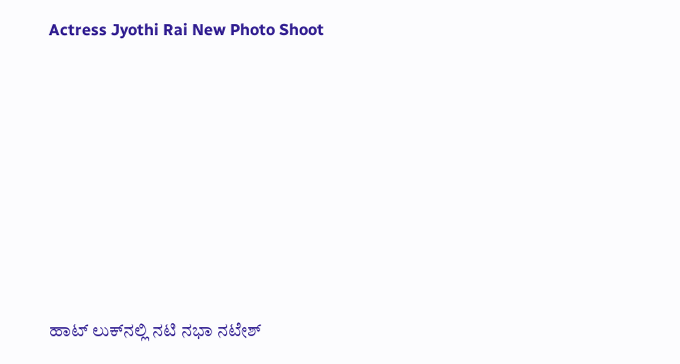Actress Jyothi Rai New Photo Shoot










ಹಾಟ್‌ ಲುಕ್‌ನಲ್ಲಿ ನಟಿ ನಭಾ ನಟೇಶ್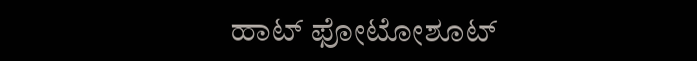ಹಾಟ್ ಫೋಟೋಶೂಟ್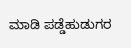ಮಾಡಿ ಪಡ್ಡೆಹುಡುಗರ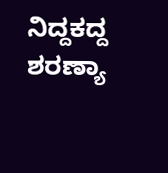ನಿದ್ದಕದ್ದ ಶರಣ್ಯಾ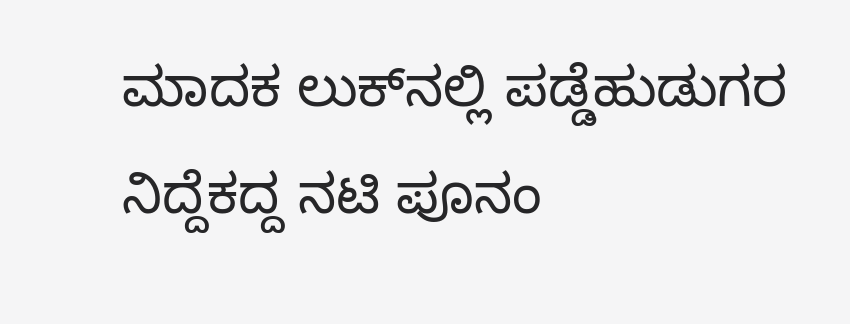ಮಾದಕ ಲುಕ್‌ನಲ್ಲಿ ಪಡ್ಡೆಹುಡುಗರ ನಿದ್ದೆಕದ್ದ ನಟಿ ಪೂನಂ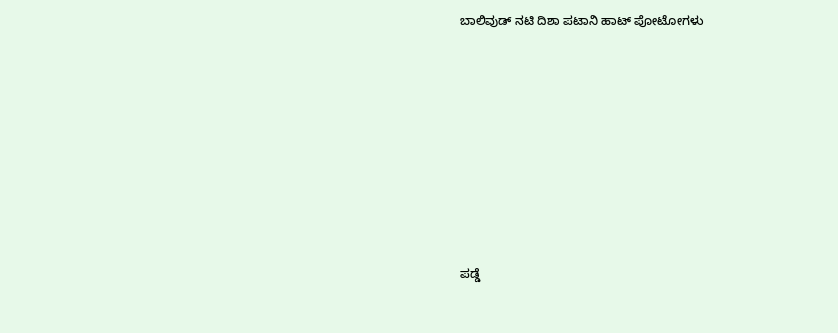ಬಾಲಿವುಡ್‌ ನಟಿ ದಿಶಾ ಪಟಾನಿ ಹಾಟ್‌ ಪೋಟೋಗಳು










ಪಡ್ಡೆ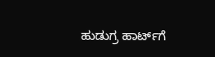ಹುಡುಗ್ರ ಹಾರ್ಟ್‌ಗೆ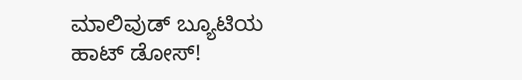ಮಾಲಿವುಡ್ ಬ್ಯೂಟಿಯ ಹಾಟ್ ಡೋಸ್‌!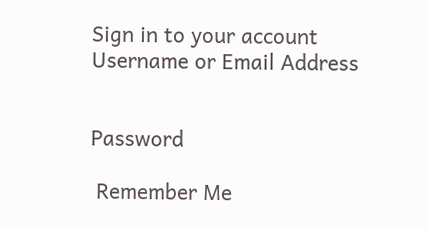Sign in to your account
Username or Email Address


Password

 Remember Me